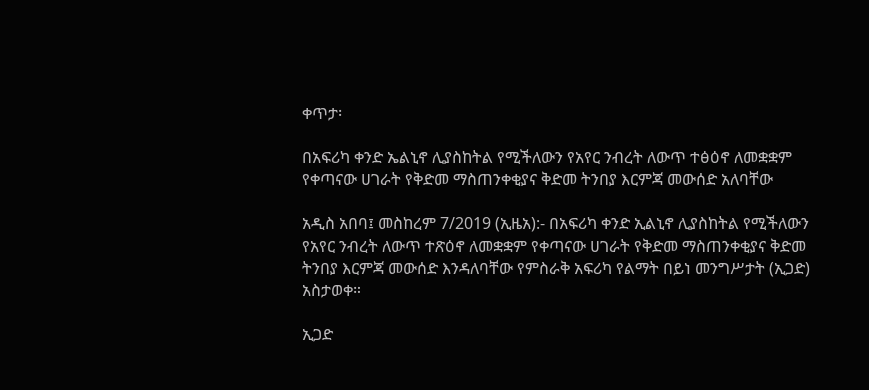ቀጥታ፡

በአፍሪካ ቀንድ ኤልኒኖ ሊያስከትል የሚችለውን የአየር ንብረት ለውጥ ተፅዕኖ ለመቋቋም የቀጣናው ሀገራት የቅድመ ማስጠንቀቂያና ቅድመ ትንበያ እርምጃ መውሰድ አለባቸው

አዲስ አበባ፤ መስከረም 7/2019 (ኢዜአ):- በአፍሪካ ቀንድ ኢልኒኖ ሊያስከትል የሚችለውን የአየር ንብረት ለውጥ ተጽዕኖ ለመቋቋም የቀጣናው ሀገራት የቅድመ ማስጠንቀቂያና ቅድመ ትንበያ እርምጃ መውሰድ እንዳለባቸው የምስራቅ አፍሪካ የልማት በይነ መንግሥታት (ኢጋድ) አስታወቀ።

ኢጋድ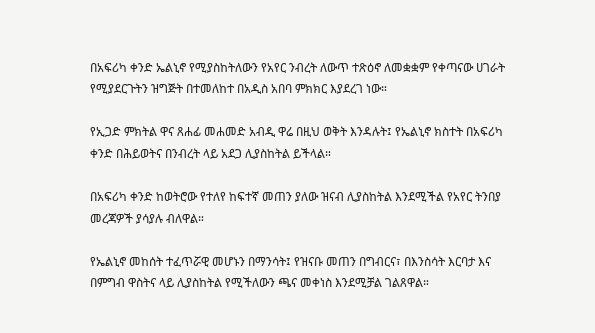በአፍሪካ ቀንድ ኤልኒኖ የሚያስከትለውን የአየር ንብረት ለውጥ ተጽዕኖ ለመቋቋም የቀጣናው ሀገራት የሚያደርጉትን ዝግጅት በተመለከተ በአዲስ አበባ ምክክር እያደረገ ነው።

የኢጋድ ምክትል ዋና ጸሐፊ መሐመድ አብዲ ዋሬ በዚህ ወቅት እንዳሉት፤ የኤልኒኖ ክስተት በአፍሪካ ቀንድ በሕይወትና በንብረት ላይ አደጋ ሊያስከትል ይችላል።

በአፍሪካ ቀንድ ከወትሮው የተለየ ከፍተኛ መጠን ያለው ዝናብ ሊያስከትል እንደሚችል የአየር ትንበያ መረጃዎች ያሳያሉ ብለዋል።

የኤልኒኖ መከሰት ተፈጥሯዊ መሆኑን በማንሳት፤ የዝናቡ መጠን በግብርና፣ በእንስሳት እርባታ እና በምግብ ዋስትና ላይ ሊያስከትል የሚችለውን ጫና መቀነስ እንደሚቻል ገልጸዋል።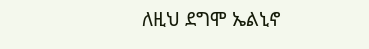ለዚህ ደግሞ ኤልኒኖ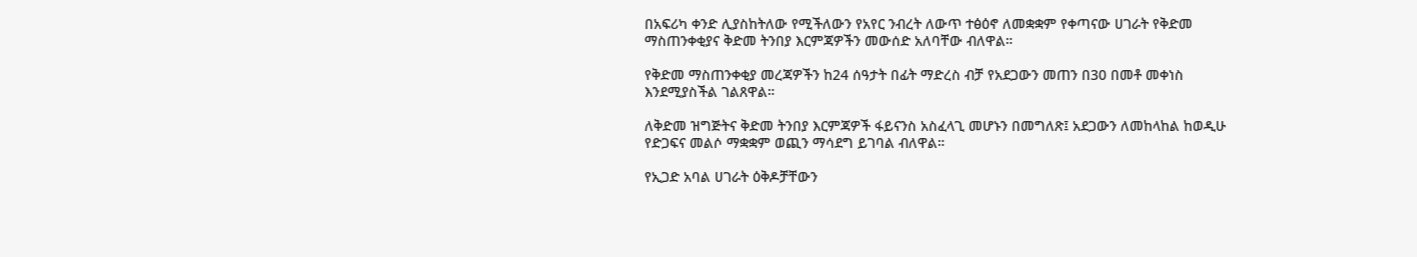በአፍሪካ ቀንድ ሊያስከትለው የሚችለውን የአየር ንብረት ለውጥ ተፅዕኖ ለመቋቋም የቀጣናው ሀገራት የቅድመ ማስጠንቀቂያና ቅድመ ትንበያ እርምጃዎችን መውሰድ አለባቸው ብለዋል።

የቅድመ ማስጠንቀቂያ መረጃዎችን ከ24 ሰዓታት በፊት ማድረስ ብቻ የአደጋውን መጠን በ30 በመቶ መቀነስ እንደሚያስችል ገልጸዋል።

ለቅድመ ዝግጅትና ቅድመ ትንበያ እርምጃዎች ፋይናንስ አስፈላጊ መሆኑን በመግለጽ፤ አደጋውን ለመከላከል ከወዲሁ የድጋፍና መልሶ ማቋቋም ወጪን ማሳደግ ይገባል ብለዋል።

የኢጋድ አባል ሀገራት ዕቅዶቻቸውን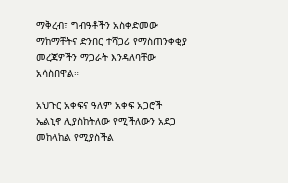ማቅረብ፣ ግብዓቶችን አስቀድመው ማከማቸትና ድንበር ተሻጋሪ የማስጠንቀቂያ መረጃዎችን ማጋራት እንዳለባቸው አሳስበዋል።

አህጉር አቀፍና ዓለም አቀፍ አጋሮች ኤልኒኖ ሊያስከትለው የሚችለውን አደጋ መከላከል የሚያስችል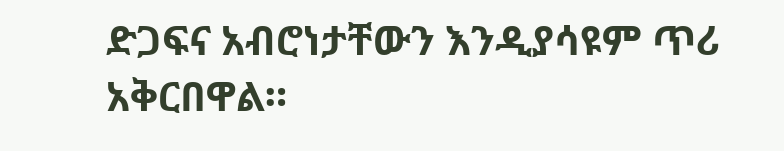ድጋፍና አብሮነታቸውን እንዲያሳዩም ጥሪ አቅርበዋል።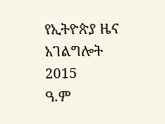የኢትዮጵያ ዜና አገልግሎት
2015
ዓ.ም